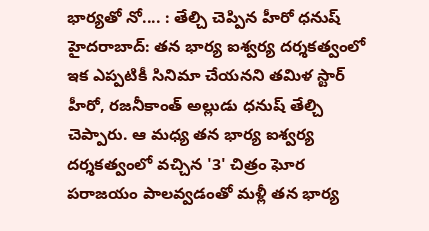భార్యతో నో.... : తేల్చి చెప్పిన హీరో ధనుష్
హైదరాబాద్: తన భార్య ఐశ్వర్య దర్శకత్వంలో ఇక ఎప్పటికీ సినిమా చేయనని తమిళ స్టార్ హీరో, రజనీకాంత్ అల్లుడు ధనుష్ తేల్చి చెప్పారు. ఆ మధ్య తన భార్య ఐశ్వర్య దర్శకత్వంలో వచ్చిన '3' చిత్రం ఘోర పరాజయం పాలవ్వడంతో మళ్లీ తన భార్య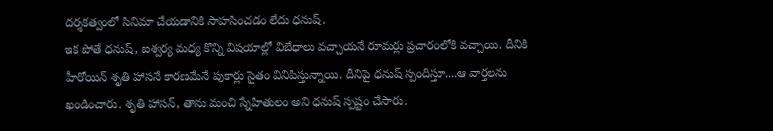దర్శకత్వంలో సినిమా చేయడానికి సాహసించడం లేదు ధనుష్.
ఇక పోతే ధనుష్, ఐశ్వర్య మధ్య కొన్ని విషయాల్లో విబేధాలు వచ్చాయనే రూమర్లు ప్రచారంలోకి వచ్చాయి. దీనికి హీరోయిన్ శృతి హాసనే కారణమేనే పుకార్లు సైతం వినిపిస్తున్నాయి. దీనిపై ధనుష్ స్పందిస్తూ....ఆ వార్తలను ఖండించారు. శృతి హాసన్, తాను మంచి స్నేహితులం అని ధనుష్ స్పష్టం చేసారు.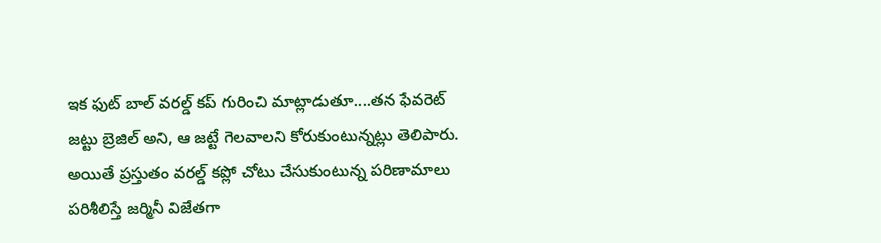ఇక ఫుట్ బాల్ వరల్డ్ కప్ గురించి మాట్లాడుతూ....తన ఫేవరెట్ జట్టు బ్రెజిల్ అని, ఆ జట్టే గెలవాలని కోరుకుంటున్నట్లు తెలిపారు. అయితే ప్రస్తుతం వరల్డ్ కప్లో చోటు చేసుకుంటున్న పరిణామాలు పరిశీలిస్తే జర్మినీ విజేతగా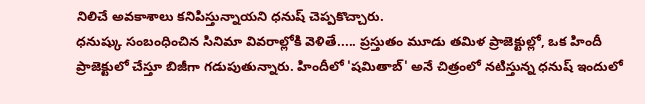నిలిచే అవకాశాలు కనిపిస్తున్నాయని ధనుష్ చెప్పకొచ్చారు.
ధనుష్కు సంబంధించిన సినిమా వివరాల్లోకి వెళితే..... ప్రస్తుతం మూడు తమిళ ప్రాజెక్టుల్లో, ఒక హిందీ ప్రాజెక్టులో చేస్తూ బిజీగా గడుపుతున్నారు. హిందీలో 'షమితాబ్' అనే చిత్రంలో నటిస్తున్న ధనుష్ ఇందులో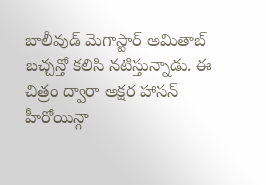బాలీవుడ్ మెగాస్టార్ అమితాబ్ బచ్చన్తో కలిసి నటిస్తున్నాడు. ఈ చిత్రం ద్వారా అక్షర హాసన్ హీరోయిన్గా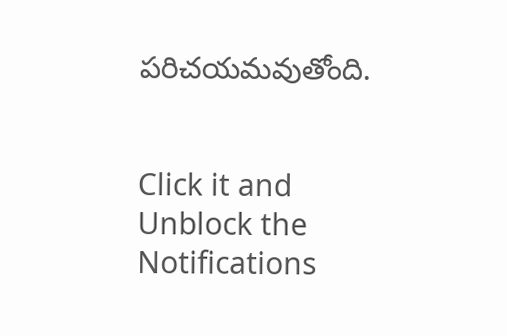పరిచయమవుతోంది.


Click it and Unblock the Notifications